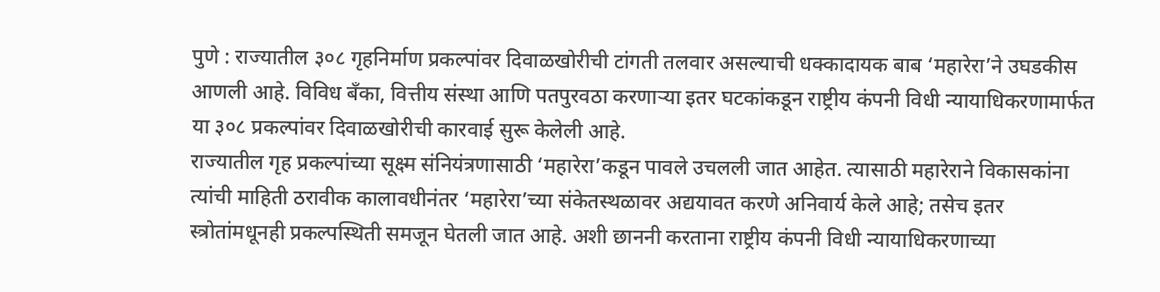पुणे : राज्यातील ३०८ गृहनिर्माण प्रकल्पांवर दिवाळखोरीची टांगती तलवार असल्याची धक्कादायक बाब ‘महारेरा’ने उघडकीस आणली आहे. विविध बँका, वित्तीय संस्था आणि पतपुरवठा करणाऱ्या इतर घटकांकडून राष्ट्रीय कंपनी विधी न्यायाधिकरणामार्फत या ३०८ प्रकल्पांवर दिवाळखोरीची कारवाई सुरू केलेली आहे.
राज्यातील गृह प्रकल्पांच्या सूक्ष्म संनियंत्रणासाठी ‘महारेरा’कडून पावले उचलली जात आहेत. त्यासाठी महारेराने विकासकांना त्यांची माहिती ठरावीक कालावधीनंतर ‘महारेरा’च्या संकेतस्थळावर अद्ययावत करणे अनिवार्य केले आहे; तसेच इतर स्त्रोतांमधूनही प्रकल्पस्थिती समजून घेतली जात आहे. अशी छाननी करताना राष्ट्रीय कंपनी विधी न्यायाधिकरणाच्या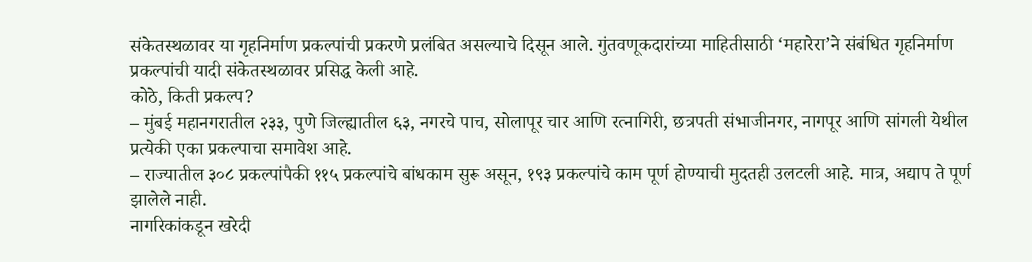संकेतस्थळावर या गृहनिर्माण प्रकल्पांची प्रकरणे प्रलंबित असल्याचे दिसून आले. गुंतवणूकदारांच्या माहितीसाठी ‘महारेरा’ने संबंधित गृहनिर्माण प्रकल्पांची यादी संकेतस्थळावर प्रसिद्ध केली आहे.
कोठे, किती प्रकल्प?
– मुंबई महानगरातील २३३, पुणे जिल्ह्यातील ६३, नगरचे पाच, सोलापूर चार आणि रत्नागिरी, छत्रपती संभाजीनगर, नागपूर आणि सांगली येथील प्रत्येकी एका प्रकल्पाचा समावेश आहे.
– राज्यातील ३०८ प्रकल्पांपैकी ११५ प्रकल्पांचे बांधकाम सुरू असून, १९३ प्रकल्पांचे काम पूर्ण होण्याची मुदतही उलटली आहे. मात्र, अद्याप ते पूर्ण झालेले नाही.
नागरिकांकडून खरेदी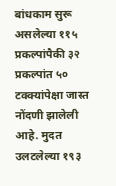बांधकाम सुरू असलेल्या ११५ प्रकल्पांपैकी ३२ प्रकल्पांत ५० टक्क्यांपेक्षा जास्त नोंदणी झालेली आहे. मुदत उलटलेल्या १९३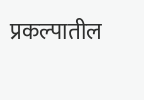प्रकल्पातील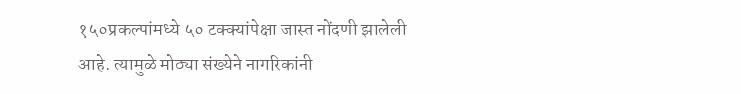१५०प्रकल्पांमध्ये ५० टक्क्यांपेक्षा जास्त नोंदणी झालेली आहे. त्यामुळे मोठ्या संख्येने नागरिकांनी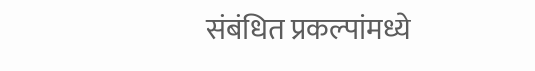संबंधित प्रकल्पांमध्ये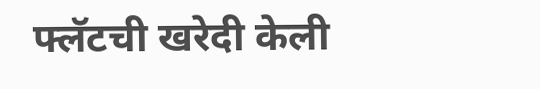फ्लॅटची खरेदी केली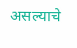असल्याचे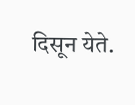दिसून येते.